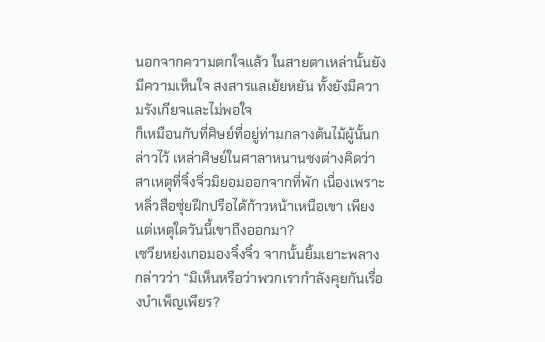นอกจากความตกใจแล้ว ในสายตาเหล่านั้นยังมีความเห็นใจ สงสารแลเย้ยหยัน ทั้งยังมีความรังเกียจและไม่พอใจ
ก็เหมือนกับที่ศิษย์ที่อยู่ท่ามกลางต้นไม้ผู้นั้นกล่าวไว้ เหล่าศิษย์ในศาลาหนานซงต่างคิดว่าสาเหตุที่จิ๋งจิ่วมิยอมออกจากที่พัก เนื่องเพราะหลิ่วสือซุ่ยฝึกปรือได้ก้าวหน้าเหนือเขา เพียงแต่เหตุใดวันนี้เขาถึงออกมา?
เซวียหย่งเกอมองจิ๋งจิ๋ว จากนั้นยิ้มเยาะพลางกล่าวว่า “มิเห็นหรือว่าพวกเรากำลังคุยกันเรื่องบำเพ็ญเพียร?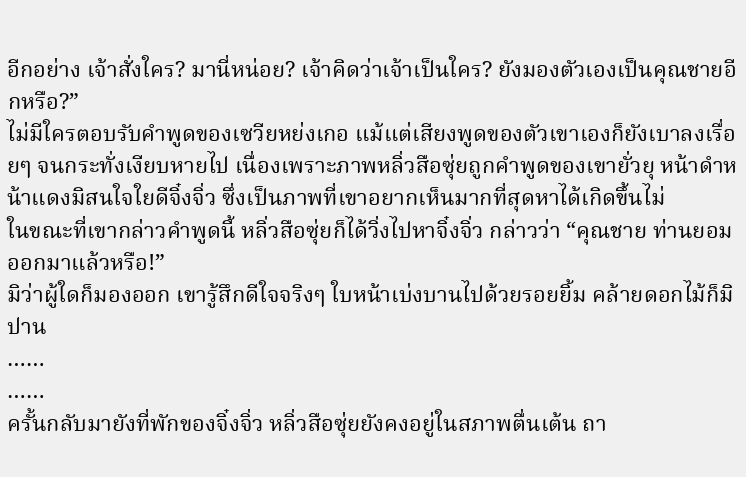อีกอย่าง เจ้าสั่งใคร? มานี่หน่อย? เจ้าคิดว่าเจ้าเป็นใคร? ยังมองตัวเองเป็นคุณชายอีกหรือ?”
ไม่มีใครตอบรับคำพูดของเซวียหย่งเกอ แม้แต่เสียงพูดของตัวเขาเองก็ยังเบาลงเรื่อยๆ จนกระทั่งเงียบหายไป เนื่องเพราะภาพหลิ่วสือซุ่ยถูกคำพูดของเขายั่วยุ หน้าดำหน้าแดงมิสนใจใยดีจิ๋งจิ่ว ซึ่งเป็นภาพที่เขาอยากเห็นมากที่สุดหาได้เกิดขึ้นไม่
ในขณะที่เขากล่าวคำพูดนี้ หลิ่วสือซุ่ยก็ได้วิ่งไปหาจิ๋งจิ่ว กล่าวว่า “คุณชาย ท่านยอมออกมาแล้วหรือ!”
มิว่าผู้ใดก็มองออก เขารู้สึกดีใจจริงๆ ใบหน้าเบ่งบานไปด้วยรอยยิ้ม คล้ายดอกไม้ก็มิปาน
……
……
ครั้นกลับมายังที่พักของจิ๋งจิ่ว หลิ่วสือซุ่ยยังคงอยู่ในสภาพตื่นเต้น ถา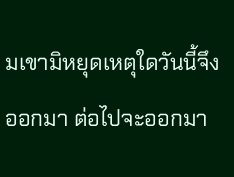มเขามิหยุดเหตุใดวันนี้จึงออกมา ต่อไปจะออกมา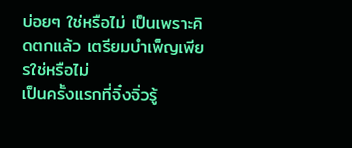บ่อยๆ ใช่หรือไม่ เป็นเพราะคิดตกแล้ว เตรียมบำเพ็ญเพียรใช่หรือไม่
เป็นครั้งแรกที่จิ๋งจิ่วรู้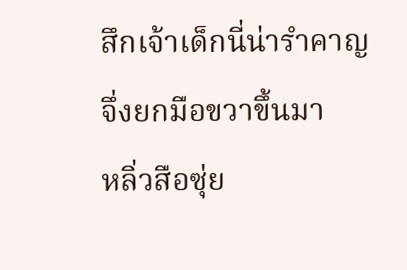สึกเจ้าเด็กนี่น่ารำคาญ จึ่งยกมือขวาขึ้นมา
หลิ่วสือซุ่ย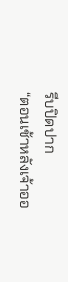รีบปิดปาก
“ตอนเช้าหลังเจ้าออ